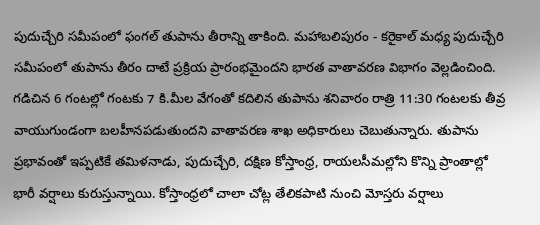పుదుచ్చేరి సమీపంలో ఫంగల్ తుపాను తీరాన్ని తాకింది. మహాబలిపురం - కరైకాల్ మధ్య పుదుచ్చేరి సమీపంలో తుపాను తీరం దాటే ప్రక్రియ ప్రారంభమైందని భారత వాతావరణ విభాగం వెల్లడించింది. గడిచిన 6 గంటల్లో గంటకు 7 కి.మీల వేగంతో కదిలిన తుపాను శనివారం రాత్రి 11:30 గంటలకు తీవ్ర వాయుగుండంగా బలహీనపడుతుందని వాతావరణ శాఖ అధికారులు చెబుతున్నారు. తుపాను ప్రభావంతో ఇప్పటికే తమిళనాడు, పుదుచ్చేరి, దక్షిణ కోస్తాంధ్ర, రాయలసీమల్లోని కొన్ని ప్రాంతాల్లో భారీ వర్షాలు కురుస్తున్నాయి. కోస్తాంధ్రలో చాలా చోట్ల తేలికపాటి నుంచి మోస్తరు వర్షాలు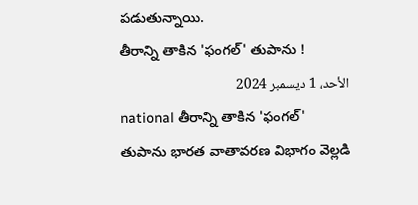పడుతున్నాయి.
తీరాన్ని తాకిన 'ఫంగల్' తుపాను !
الأحد، 1 ديسمبر 2024
national తీరాన్ని తాకిన 'ఫంగల్' తుపాను భారత వాతావరణ విభాగం వెల్లడి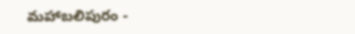మహాబలిపురం -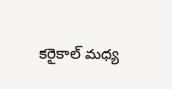కరైకాల్ మధ్య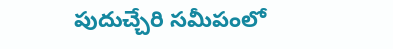పుదుచ్చేరి సమీపంలో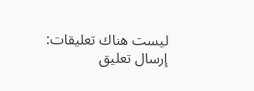ليست هناك تعليقات:
إرسال تعليق